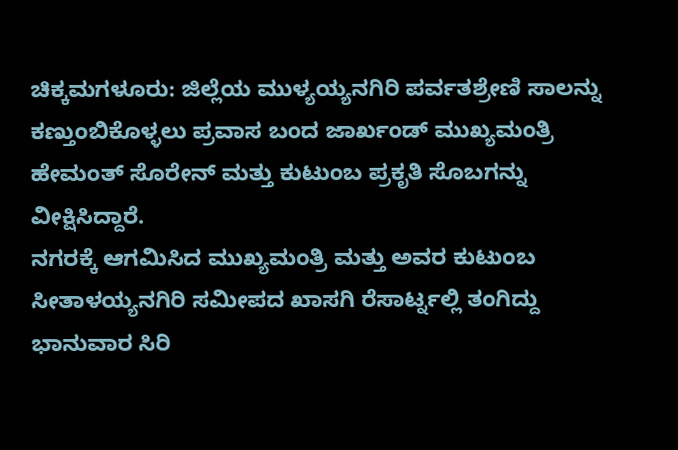ಚಿಕ್ಕಮಗಳೂರು: ಜಿಲ್ಲೆಯ ಮುಳ್ಯಯ್ಯನಗಿರಿ ಪರ್ವತಶ್ರೇಣಿ ಸಾಲನ್ನು ಕಣ್ತುಂಬಿಕೊಳ್ಳಲು ಪ್ರವಾಸ ಬಂದ ಜಾರ್ಖಂಡ್ ಮುಖ್ಯಮಂತ್ರಿ ಹೇಮಂತ್ ಸೊರೇನ್ ಮತ್ತು ಕುಟುಂಬ ಪ್ರಕೃತಿ ಸೊಬಗನ್ನು ವೀಕ್ಷಿಸಿದ್ದಾರೆ.
ನಗರಕ್ಕೆ ಆಗಮಿಸಿದ ಮುಖ್ಯಮಂತ್ರಿ ಮತ್ತು ಅವರ ಕುಟುಂಬ ಸೀತಾಳಯ್ಯನಗಿರಿ ಸಮೀಪದ ಖಾಸಗಿ ರೆಸಾರ್ಟ್ನಲ್ಲಿ ತಂಗಿದ್ದು ಭಾನುವಾರ ಸಿರಿ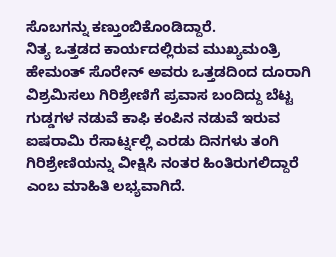ಸೊಬಗನ್ನು ಕಣ್ತುಂಬಿಕೊಂಡಿದ್ದಾರೆ.
ನಿತ್ಯ ಒತ್ತಡದ ಕಾರ್ಯದಲ್ಲಿರುವ ಮುಖ್ಯಮಂತ್ರಿ ಹೇಮಂತ್ ಸೊರೇನ್ ಅವರು ಒತ್ತಡದಿಂದ ದೂರಾಗಿ ವಿಶ್ರಮಿಸಲು ಗಿರಿಶ್ರೇಣಿಗೆ ಪ್ರವಾಸ ಬಂದಿದ್ದು ಬೆಟ್ಟ ಗುಡ್ಡಗಳ ನಡುವೆ ಕಾಫಿ ಕಂಪಿನ ನಡುವೆ ಇರುವ ಐಷರಾಮಿ ರೆಸಾರ್ಟ್ನಲ್ಲಿ ಎರಡು ದಿನಗಳು ತಂಗಿ ಗಿರಿಶ್ರೇಣಿಯನ್ನು ವೀಕ್ಷಿಸಿ ನಂತರ ಹಿಂತಿರುಗಲಿದ್ದಾರೆ ಎಂಬ ಮಾಹಿತಿ ಲಭ್ಯವಾಗಿದೆ.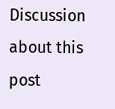Discussion about this post